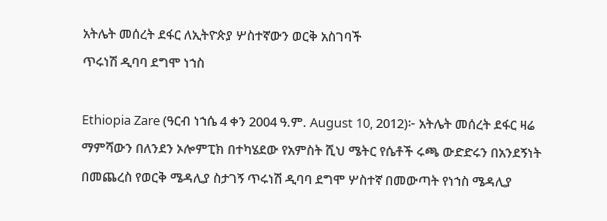አትሌት መሰረት ደፋር ለኢትዮጵያ ሦስተኛውን ወርቅ አስገባች
ጥሩነሽ ዲባባ ደግሞ ነኀስ

Ethiopia Zare (ዓርብ ነኀሴ 4 ቀን 2004 ዓ.ም. August 10, 2012)፦ አትሌት መሰረት ደፋር ዛሬ ማምሻውን በለንደን ኦሎምፒክ በተካሄደው የአምስት ሺህ ሜትር የሴቶች ሩጫ ውድድሩን በአንደኝነት በመጨረስ የወርቅ ሜዳሊያ ስታገኝ ጥሩነሽ ዲባባ ደግሞ ሦስተኛ በመውጣት የነኀስ ሜዳሊያ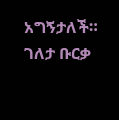አግኝታለች። ገለታ ቡርቃ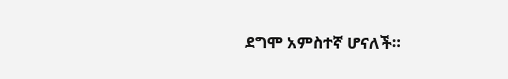ደግሞ አምስተኛ ሆናለች።